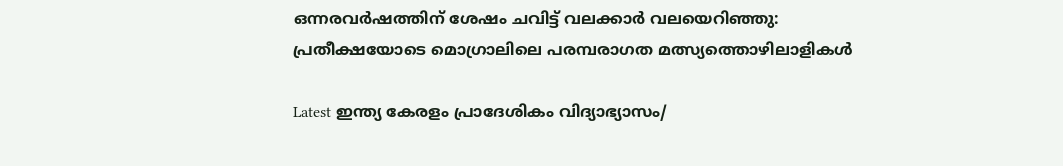ഒന്നരവര്‍ഷത്തിന് ശേഷം ചവിട്ട് വലക്കാര്‍ വലയെറിഞ്ഞു: പ്രതീക്ഷയോടെ മൊഗ്രാലിലെ പരമ്പരാഗത മത്സ്യത്തൊഴിലാളികള്‍

Latest ഇന്ത്യ കേരളം പ്രാദേശികം വിദ്യാഭ്യാസം/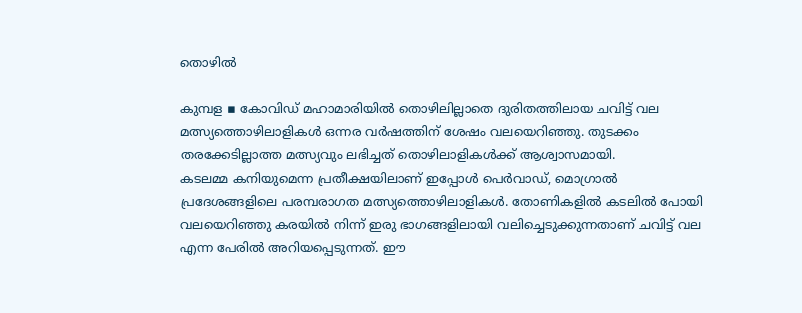തൊഴിൽ

കുമ്പള ▪ കോവിഡ് മഹാമാരിയില്‍ തൊഴിലില്ലാതെ ദുരിതത്തിലായ ചവിട്ട് വല മത്സ്യത്തൊഴിലാളികള്‍ ഒന്നര വര്‍ഷത്തിന് ശേഷം വലയെറിഞ്ഞു. തുടക്കം തരക്കേടില്ലാത്ത മത്സ്യവും ലഭിച്ചത് തൊഴിലാളികള്‍ക്ക് ആശ്വാസമായി.
കടലമ്മ കനിയുമെന്ന പ്രതീക്ഷയിലാണ് ഇപ്പോള്‍ പെര്‍വാഡ്, മൊഗ്രാല്‍ പ്രദേശങ്ങളിലെ പരമ്പരാഗത മത്സ്യത്തൊഴിലാളികള്‍. തോണികളില്‍ കടലില്‍ പോയി വലയെറിഞ്ഞു കരയില്‍ നിന്ന് ഇരു ഭാഗങ്ങളിലായി വലിച്ചെടുക്കുന്നതാണ് ചവിട്ട് വല എന്ന പേരില്‍ അറിയപ്പെടുന്നത്. ഈ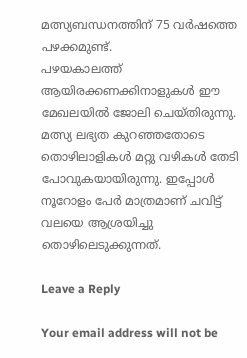മത്സ്യബന്ധനത്തിന് 75 വര്‍ഷത്തെ പഴക്കമുണ്ട്.
പഴയകാലത്ത് ആയിരക്കണക്കിനാളുകള്‍ ഈ മേഖലയില്‍ ജോലി ചെയ്തിരുന്നു. മത്സ്യ ലഭ്യത കുറഞ്ഞതോടെ തൊഴിലാളികള്‍ മറ്റു വഴികള്‍ തേടി പോവുകയായിരുന്നു. ഇപ്പോള്‍ നൂറോളം പേര്‍ മാത്രമാണ് ചവിട്ട് വലയെ ആശ്രയിച്ചു തൊഴിലെടുക്കുന്നത്.

Leave a Reply

Your email address will not be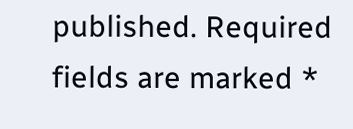published. Required fields are marked *